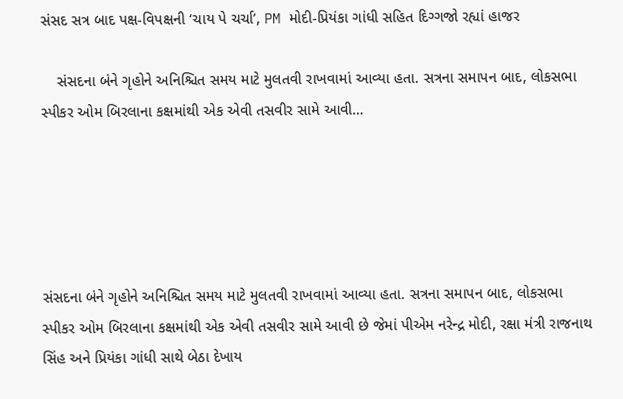સંસદ સત્ર બાદ પક્ષ-વિપક્ષની ‘ચાય પે ચર્ચા’, PM મોદી-પ્રિયંકા ગાંધી સહિત દિગ્ગજો રહ્યાં હાજર

    સંસદના બંને ગૃહોને અનિશ્ચિત સમય માટે મુલતવી રાખવામાં આવ્યા હતા. સત્રના સમાપન બાદ, લોકસભા સ્પીકર ઓમ બિરલાના કક્ષમાંથી એક એવી તસવીર સામે આવી…





સંસદના બંને ગૃહોને અનિશ્ચિત સમય માટે મુલતવી રાખવામાં આવ્યા હતા. સત્રના સમાપન બાદ, લોકસભા સ્પીકર ઓમ બિરલાના કક્ષમાંથી એક એવી તસવીર સામે આવી છે જેમાં પીએમ નરેન્દ્ર મોદી, રક્ષા મંત્રી રાજનાથ સિંહ અને પ્રિયંકા ગાંધી સાથે બેઠા દેખાય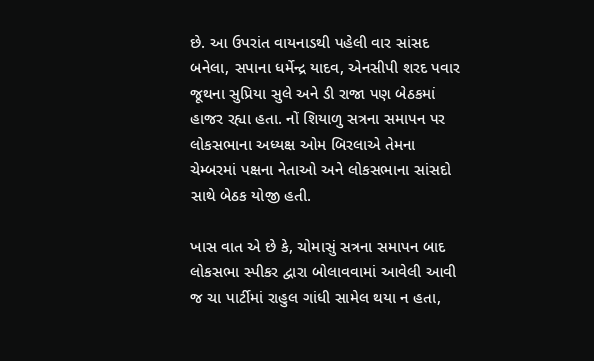છે. આ ઉપરાંત વાયનાડથી પહેલી વાર સાંસદ બનેલા, સપાના ધર્મેન્દ્ર યાદવ, એનસીપી શરદ પવાર જૂથના સુપ્રિયા સુલે અને ડી રાજા પણ બેઠકમાં હાજર રહ્યા હતા. નોં શિયાળુ સત્રના સમાપન પર લોકસભાના અધ્યક્ષ ઓમ બિરલાએ તેમના ચેમ્બરમાં પક્ષના નેતાઓ અને લોકસભાના સાંસદો સાથે બેઠક યોજી હતી.

ખાસ વાત એ છે કે, ચોમાસું સત્રના સમાપન બાદ લોકસભા સ્પીકર દ્વારા બોલાવવામાં આવેલી આવી જ ચા પાર્ટીમાં રાહુલ ગાંધી સામેલ થયા ન હતા,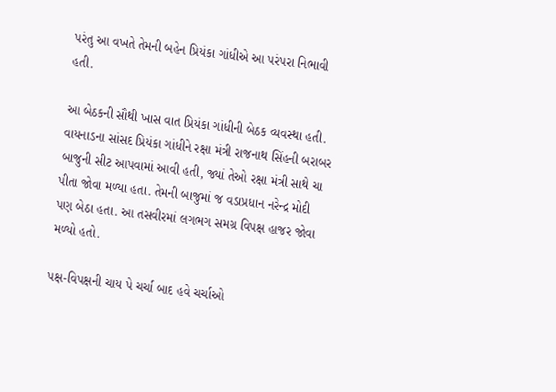પરંતુ આ વખતે તેમની બહેન પ્રિયંકા ગાંધીએ આ પરંપરા નિભાવી હતી.

આ બેઠકની સૌથી ખાસ વાત પ્રિયંકા ગાંધીની બેઠક વ્યવસ્થા હતી. વાયનાડના સાંસદ પ્રિયંકા ગાંધીને રક્ષા મંત્રી રાજનાથ સિંહની બરાબર બાજુની સીટ આપવામાં આવી હતી, જ્યાં તેઓ રક્ષા મંત્રી સાથે ચા પીતા જોવા મળ્યા હતા. તેમની બાજુમાં જ વડાપ્રધાન નરેન્દ્ર મોદી પણ બેઠા હતા. આ તસવીરમાં લગભગ સમગ્ર વિપક્ષ હાજર જોવા મળ્યો હતો.

પક્ષ-વિપક્ષની ચાય પે ચર્ચા બાદ હવે ચર્ચાઓ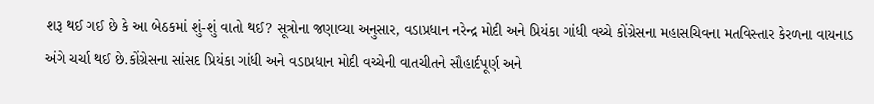શરૂ થઈ ગઈ છે કે આ બેઠકમાં શું-શું વાતો થઈ? સૂત્રોના જણાવ્યા અનુસાર, વડાપ્રધાન નરેન્દ્ર મોદી અને પ્રિયંકા ગાંધી વચ્ચે કોંગ્રેસના મહાસચિવના મતવિસ્તાર કેરળના વાયનાડ અંગે ચર્ચા થઈ છે.કોંગ્રેસના સાંસદ પ્રિયંકા ગાંધી અને વડાપ્રધાન મોદી વચ્ચેની વાતચીતને સૌહાર્દપૂર્ણ અને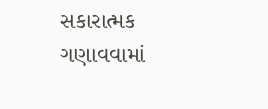સકારાત્મક ગણાવવામાં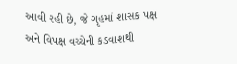આવી રહી છે, જે ગૃહમાં શાસક પક્ષ અને વિપક્ષ વચ્ચેની કડવાશથી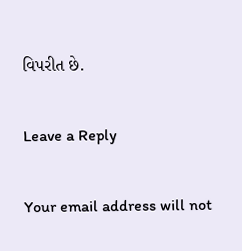વિપરીત છે.

Leave a Reply

Your email address will not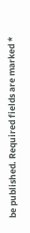be published. Required fields are marked *